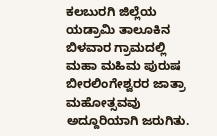ಕಲಬುರಗಿ ಜಿಲ್ಲೆಯ ಯಡ್ರಾಮಿ ತಾಲೂಕಿನ ಬಿಳವಾರ ಗ್ರಾಮದಲ್ಲಿ ಮಹಾ ಮಹಿಮ ಪುರುಷ ಬೀರಲಿಂಗೇಶ್ವರರ ಜಾತ್ರಾ ಮಹೋತ್ಸವವು ಅದ್ದೂರಿಯಾಗಿ ಜರುಗಿತು.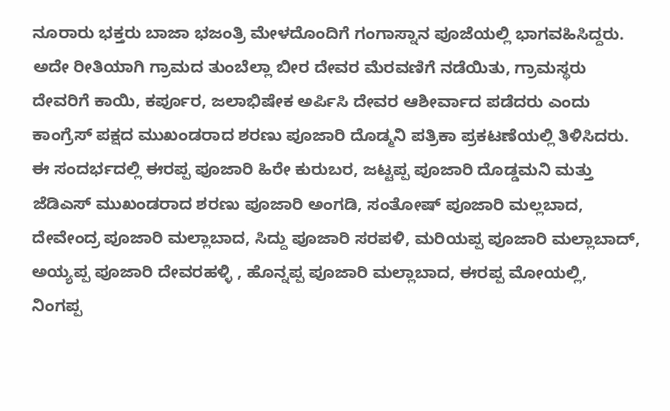ನೂರಾರು ಭಕ್ತರು ಬಾಜಾ ಭಜಂತ್ರಿ ಮೇಳದೊಂದಿಗೆ ಗಂಗಾಸ್ನಾನ ಪೂಜೆಯಲ್ಲಿ ಭಾಗವಹಿಸಿದ್ದರು.
ಅದೇ ರೀತಿಯಾಗಿ ಗ್ರಾಮದ ತುಂಬೆಲ್ಲಾ ಬೀರ ದೇವರ ಮೆರವಣಿಗೆ ನಡೆಯಿತು, ಗ್ರಾಮಸ್ಥರು ದೇವರಿಗೆ ಕಾಯಿ, ಕರ್ಪೂರ, ಜಲಾಭಿಷೇಕ ಅರ್ಪಿಸಿ ದೇವರ ಆಶೀರ್ವಾದ ಪಡೆದರು ಎಂದು ಕಾಂಗ್ರೆಸ್ ಪಕ್ಷದ ಮುಖಂಡರಾದ ಶರಣು ಪೂಜಾರಿ ದೊಡ್ಮನಿ ಪತ್ರಿಕಾ ಪ್ರಕಟಣೆಯಲ್ಲಿ ತಿಳಿಸಿದರು.
ಈ ಸಂದರ್ಭದಲ್ಲಿ ಈರಪ್ಪ ಪೂಜಾರಿ ಹಿರೇ ಕುರುಬರ, ಜಟ್ಟಪ್ಪ ಪೂಜಾರಿ ದೊಡ್ಡಮನಿ ಮತ್ತು ಜೆಡಿಎಸ್ ಮುಖಂಡರಾದ ಶರಣು ಪೂಜಾರಿ ಅಂಗಡಿ, ಸಂತೋಷ್ ಪೂಜಾರಿ ಮಲ್ಲಬಾದ, ದೇವೇಂದ್ರ ಪೂಜಾರಿ ಮಲ್ಲಾಬಾದ, ಸಿದ್ದು ಪೂಜಾರಿ ಸರಪಳಿ, ಮರಿಯಪ್ಪ ಪೂಜಾರಿ ಮಲ್ಲಾಬಾದ್, ಅಯ್ಯಪ್ಪ ಪೂಜಾರಿ ದೇವರಹಳ್ಳಿ , ಹೊನ್ನಪ್ಪ ಪೂಜಾರಿ ಮಲ್ಲಾಬಾದ, ಈರಪ್ಪ ಮೋಯಲ್ಲಿ, ನಿಂಗಪ್ಪ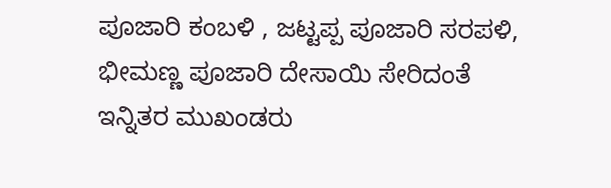ಪೂಜಾರಿ ಕಂಬಳಿ , ಜಟ್ಟಪ್ಪ ಪೂಜಾರಿ ಸರಪಳಿ, ಭೀಮಣ್ಣ ಪೂಜಾರಿ ದೇಸಾಯಿ ಸೇರಿದಂತೆ ಇನ್ನಿತರ ಮುಖಂಡರು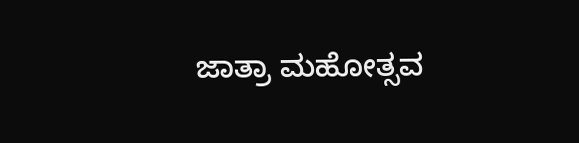ಜಾತ್ರಾ ಮಹೋತ್ಸವ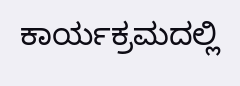ಕಾರ್ಯಕ್ರಮದಲ್ಲಿ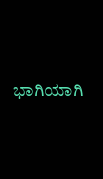ಭಾಗಿಯಾಗಿ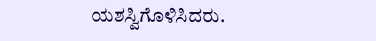ಯಶಸ್ವಿಗೊಳಿಸಿದರು.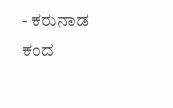- ಕರುನಾಡ ಕಂದ